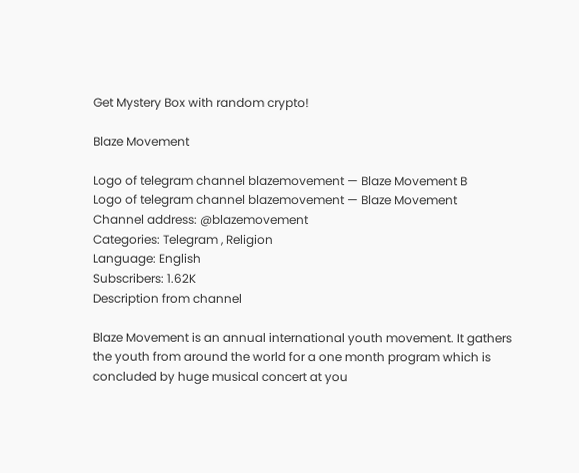Get Mystery Box with random crypto!

Blaze Movement

Logo of telegram channel blazemovement — Blaze Movement B
Logo of telegram channel blazemovement — Blaze Movement
Channel address: @blazemovement
Categories: Telegram , Religion
Language: English
Subscribers: 1.62K
Description from channel

Blaze Movement is an annual international youth movement. It gathers the youth from around the world for a one month program which is concluded by huge musical concert at you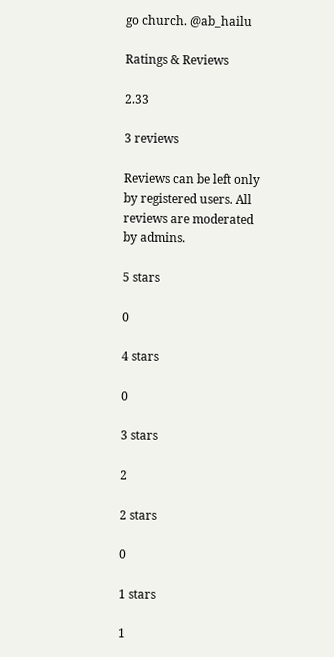go church. @ab_hailu

Ratings & Reviews

2.33

3 reviews

Reviews can be left only by registered users. All reviews are moderated by admins.

5 stars

0

4 stars

0

3 stars

2

2 stars

0

1 stars

1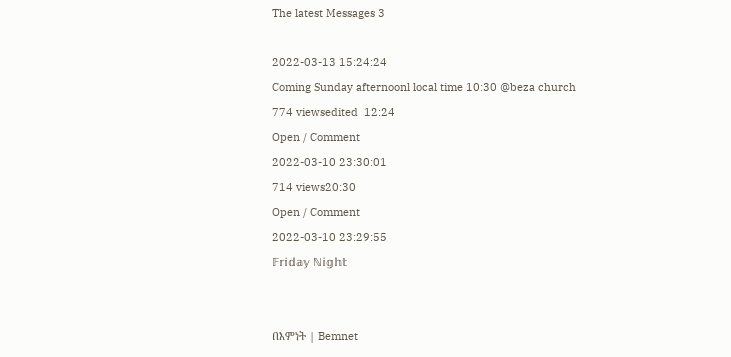The latest Messages 3

2022-03-13 15:24:24
Coming Sunday afternoonl local time 10:30 @beza church
774 viewsedited  12:24
Open / Comment
2022-03-10 23:30:01
714 views20:30
Open / Comment
2022-03-10 23:29:55
𝔽𝕣𝕚𝕕𝕒𝕪 ℕ𝕚𝕘𝕙𝕥


በእምነት | Bemnet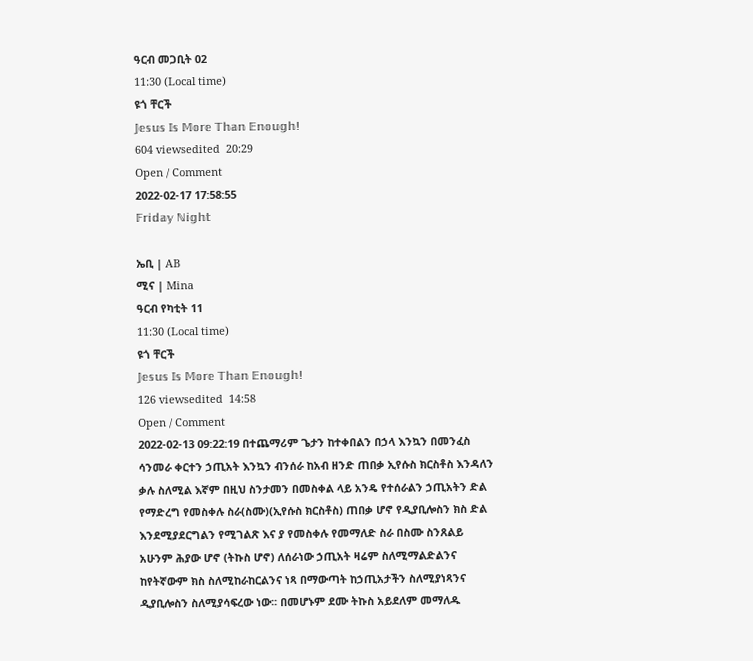ዓርብ መጋቢት 02
11:30 (Local time)
ዩጎ ቸርች
𝕁𝕖𝕤𝕦𝕤 𝕀𝕤 𝕄𝕠𝕣𝕖 𝕋𝕙𝕒𝕟 𝔼𝕟𝕠𝕦𝕘𝕙!
604 viewsedited  20:29
Open / Comment
2022-02-17 17:58:55
𝔽𝕣𝕚𝕕𝕒𝕪 ℕ𝕚𝕘𝕙𝕥

ኤቢ | AB
ሚና | Mina
ዓርብ የካቲት 11
11:30 (Local time)
ዩጎ ቸርች
𝕁𝕖𝕤𝕦𝕤 𝕀𝕤 𝕄𝕠𝕣𝕖 𝕋𝕙𝕒𝕟 𝔼𝕟𝕠𝕦𝕘𝕙!
126 viewsedited  14:58
Open / Comment
2022-02-13 09:22:19 በተጨማሪም ጌታን ከተቀበልን በኃላ እንኳን በመንፈስ ሳንመራ ቀርተን ኃጢአት እንኳን ብንሰራ ከአብ ዘንድ ጠበቃ ኢየሱስ ክርስቶስ እንዳለን ቃሉ ስለሚል እኛም በዚህ ስንታመን በመስቀል ላይ አንዴ የተሰራልን ኃጢአትን ድል የማድረግ የመስቀሉ ስራ(ስሙ)(ኢየሱስ ክርስቶስ) ጠበቃ ሆኖ የዲያቢሎስን ክስ ድል እንደሚያደርግልን የሚገልጽ እና ያ የመስቀሉ የመማለድ ስራ በስሙ ስንጸልይ አሁንም ሕያው ሆኖ (ትኩስ ሆኖ) ለሰራነው ኃጢአት ዛሬም ስለሚማልድልንና ከየትኛውም ክስ ስለሚከራከርልንና ነጻ በማውጣት ከኃጢአታችን ስለሚያነጻንና ዲያቢሎስን ስለሚያሳፍረው ነው፡፡ በመሆኑም ደሙ ትኩስ አይደለም መማለዱ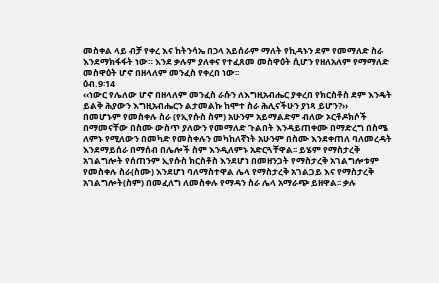መስቀል ላይ ብቻ የቀረ እና ከትንሳኤ በኃላ አይሰራም ማለት የኪዳኑን ደም የመማለድ ስራ እንደማክፋፋት ነው። እንደ ቃሉም ያለቀና የተፈጸመ መስዋዕት ሲሆን የዘለአለም የማማለድ መስዋዕት ሆኖ በዘላለም መንፈስ የቀረበ ነው፡፡
ዕብ.9፡14
‹‹ነውር የሌለው ሆኖ በዘላለም መንፈስ ራሱን ለእግዚአብሔር ያቀረበ የክርስቶስ ደም እንዴት ይልቅ ሕያውን እግዚአብሔርን ልታመልኩ ከሞተ ስራ ሕሊናችሁን ያነጻ ይሆን?››
በመሆኑም የመስቀሉ ስራ (የኢየሱስ ስም) አሁንም አይማልድም ብለው ኦርቶዶክሶች በማመናቸው በስሙ ውስጥ ያለውን የመማለድ ጉልበት እንዳይጠቀሙ በማድረግ በስሜ ለምኑ የሚለውን በመካድ የመስቀሉን መካከለኛነት አሁንም በስሙ እንደቀጠለ ባለመረዳት እንደማይሰራ በማሰብ በሌሎች ስም እንዲለምኑ አድርጓቸዋል፡፡ ይሄም የማስታረቅ አገልግሎት የሰጠንም ኢየሱስ ክርስቶስ እንደሆነ በመዘንጋት የማስታረቅ አገልግሎቱም የመስቀሉ ስራ(ስሙ) እንደሆነ ባለማስተዋል ሌላ የማስታረቅ አገልጋይ እና የማስታረቅ አገልግሎት(ስም) በመፈለግ ለመስቀሉ የማዳን ስራ ሌላ አማራጭ ይዘዋል፡፡ ቃሉ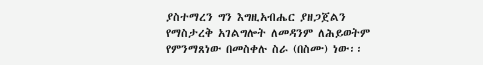ያስተማረን ግን እግዚአብሔር ያዘጋጀልን የማስታረቅ አገልግሎት ለመዳንም ለሕይወትም የምንማጸነው በመስቀሉ ስራ (በስሙ) ነው፡፡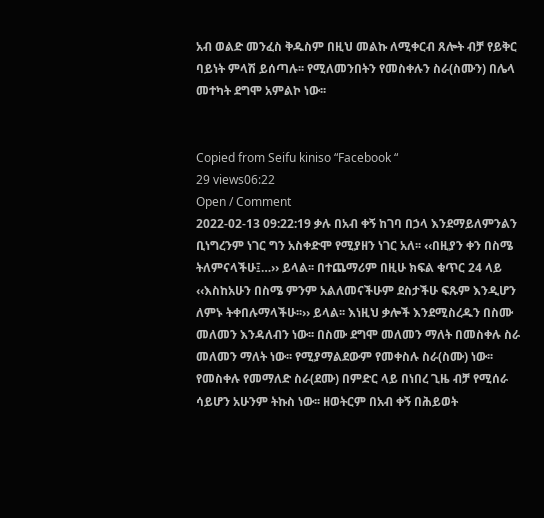አብ ወልድ መንፈስ ቅዱስም በዚህ መልኩ ለሚቀርብ ጸሎት ብቻ የይቅር ባይነት ምላሽ ይሰጣሉ፡፡ የሚለመንበትን የመስቀሉን ስራ(ስሙን) በሌላ መተካት ደግሞ አምልኮ ነው፡፡


Copied from Seifu kiniso “Facebook “
29 views06:22
Open / Comment
2022-02-13 09:22:19 ቃሉ በአብ ቀኝ ከገባ በኃላ እንደማይለምንልን ቢነግረንም ነገር ግን አስቀድሞ የሚያዘን ነገር አለ፡፡ ‹‹በዚያን ቀን በስሜ ትለምናላችሁ፤…›› ይላል፡፡ በተጨማሪም በዚሁ ክፍል ቁጥር 24 ላይ ‹‹እስከአሁን በስሜ ምንም አልለመናችሁም ደስታችሁ ፍጹም እንዲሆን ለምኑ ትቀበሉማላችሁ፡፡›› ይላል፡፡ እነዚህ ቃሎች እንደሚስረዱን በስሙ መለመን እንዳለብን ነው፡፡ በስሙ ደግሞ መለመን ማለት በመስቀሉ ስራ መለመን ማለት ነው፡፡ የሚያማልደውም የመቀስሉ ስራ(ስሙ) ነው፡፡ የመስቀሉ የመማለድ ስራ(ደሙ) በምድር ላይ በነበረ ጊዜ ብቻ የሚሰራ ሳይሆን አሁንም ትኩስ ነው፡፡ ዘወትርም በአብ ቀኝ በሕይወት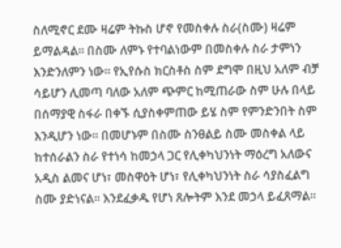ስለሚኖር ደሙ ዛሬም ትኩስ ሆኖ የመስቀሉ ስራ(ስሙ) ዛሬም ይማልዳል፡፡ በስሙ ለምኑ የተባልነውም በመስቀሉ ስራ ታምነን እንድንለምን ነው፡፡ የኢየሱስ ክርስቶስ ስም ደግሞ በዚህ አለም ብቻ ሳይሆን ሊመጣ ባለው አለም ጭምር ከሚጠራው ስም ሁሉ በላይ በሰማያዊ ስፋራ በቀኙ ሲያስቀምጠው ይሄ ስም የምንድንበት ስም እንዲሆን ነው፡፡ በመሆኑም በስሙ ስንፀልይ ስሙ መስቀል ላይ ከተሰራልን ስራ የተነሳ ከመኃላ ጋር የሊቀካህንነት ማዕረግ አለውና አዲስ ልመና ሆነ፣ መስዋዕት ሆነ፣ የሊቀካህንነት ስራ ሳያስፈልግ ስሙ ያድነናል፡፡ እንደፈቃዱ የሆነ ጸሎትም እንደ መኃላ ይፈጸማል፡፡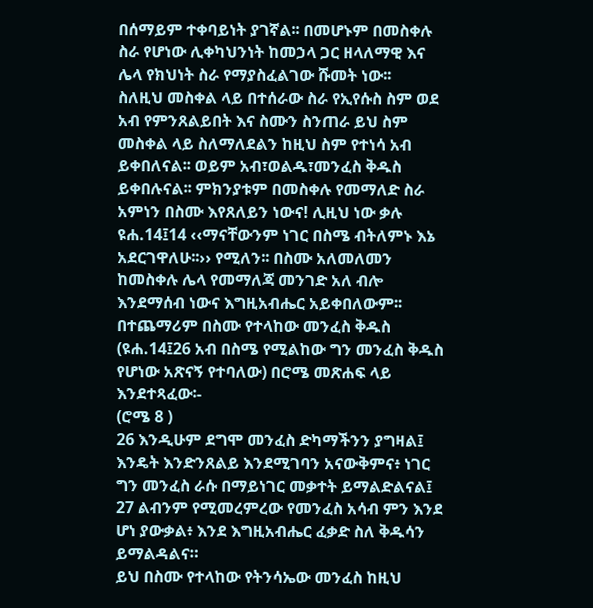በሰማይም ተቀባይነት ያገኛል፡፡ በመሆኑም በመስቀሉ ስራ የሆነው ሊቀካህንነት ከመኃላ ጋር ዘላለማዊ እና ሌላ የክህነት ስራ የማያስፈልገው ሹመት ነው፡፡
ስለዚህ መስቀል ላይ በተሰራው ስራ የኢየሱስ ስም ወደ አብ የምንጸልይበት እና ስሙን ስንጠራ ይህ ስም መስቀል ላይ ስለማለደልን ከዚህ ስም የተነሳ አብ ይቀበለናል፡፡ ወይም አብ፣ወልዱ፣መንፈስ ቅዱስ ይቀበሉናል፡፡ ምክንያቱም በመስቀሉ የመማለድ ስራ አምነን በስሙ እየጸለይን ነውና! ሊዚህ ነው ቃሉ ዩሐ.14፤14 ‹‹ማናቸውንም ነገር በስሜ ብትለምኑ እኔ አደርገዋለሁ፡፡›› የሚለን፡፡ በስሙ አለመለመን ከመስቀሉ ሌላ የመማለጃ መንገድ አለ ብሎ እንደማሰብ ነውና እግዚአብሔር አይቀበለውም፡፡
በተጨማሪም በስሙ የተላከው መንፈስ ቅዱስ (ዩሐ.14፤26 አብ በስሜ የሚልከው ግን መንፈስ ቅዱስ የሆነው አጽናኝ የተባለው) በሮሜ መጽሐፍ ላይ እንደተጻፈው፡-
(ሮሜ 8 )
26 እንዲሁም ደግሞ መንፈስ ድካማችንን ያግዛል፤ እንዴት እንድንጸልይ እንደሚገባን አናውቅምና፥ ነገር ግን መንፈስ ራሱ በማይነገር መቃተት ይማልድልናል፤
27 ልብንም የሚመረምረው የመንፈስ አሳብ ምን እንደ ሆነ ያውቃል፥ እንደ እግዚአብሔር ፈቃድ ስለ ቅዱሳን ይማልዳልና።
ይህ በስሙ የተላከው የትንሳኤው መንፈስ ከዚህ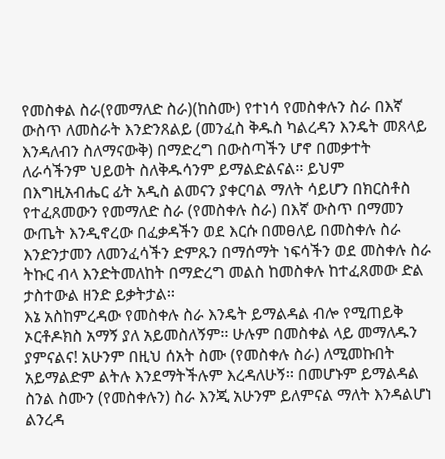የመስቀል ስራ(የመማለድ ስራ)(ከስሙ) የተነሳ የመስቀሉን ስራ በእኛ ውስጥ ለመስራት እንድንጸልይ (መንፈስ ቅዱስ ካልረዳን እንዴት መጸላይ እንዳለብን ስለማናውቅ) በማድረግ በውስጣችን ሆኖ በመቃተት ለራሳችንም ህይወት ስለቅዱሳንም ይማልድልናል፡፡ ይህም በእግዚአብሔር ፊት አዲስ ልመናን ያቀርባል ማለት ሳይሆን በክርስቶስ የተፈጸመውን የመማለድ ስራ (የመስቀሉ ስራ) በእኛ ውስጥ በማመን ውጤት እንዲኖረው በፈቃዳችን ወደ እርሱ በመፀለይ በመስቀሉ ስራ እንድንታመን ለመንፈሳችን ድምጹን በማሰማት ነፍሳችን ወደ መስቀሉ ስራ ትኩር ብላ እንድትመለከት በማድረግ መልስ ከመስቀሉ ከተፈጸመው ድል ታስተውል ዘንድ ይቃትታል፡፡
እኔ አስከምረዳው የመስቀሉ ስራ እንዴት ይማልዳል ብሎ የሚጠይቅ ኦርቶዶክስ አማኝ ያለ አይመስለኝም፡፡ ሁሉም በመስቀል ላይ መማለዱን ያምናልና! አሁንም በዚህ ሰአት ስሙ (የመስቀሉ ስራ) ለሚመኩበት አይማልድም ልትሉ እንደማትችሉም እረዳለሁኝ፡፡ በመሆኑም ይማልዳል ስንል ስሙን (የመስቀሉን) ስራ እንጂ አሁንም ይለምናል ማለት እንዳልሆነ ልንረዳ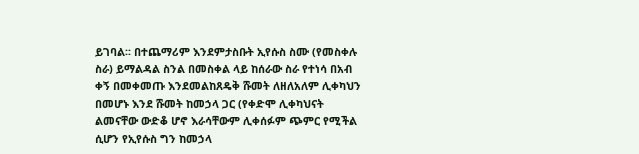ይገባል፡፡ በተጨማሪም እንደምታስቡት ኢየሱስ ስሙ (የመስቀሉ ስራ) ይማልዳል ስንል በመስቀል ላይ ከሰራው ስራ የተነሳ በአብ ቀኝ በመቀመጡ እንደመልከጸዴቅ ሹመት ለዘለአለም ሊቀካህን በመሆኑ እንደ ሹመት ከመኃላ ጋር (የቀድሞ ሊቀካህናት ልመናቸው ውድቆ ሆኖ እራሳቸውም ሊቀሰፉም ጭምር የሚችል ሲሆን የኢየሱስ ግን ከመኃላ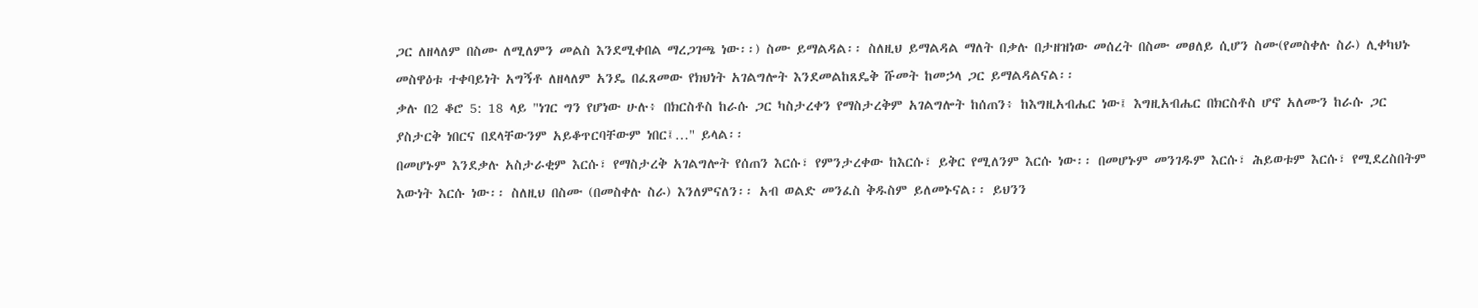ጋር ለዘላለም በስሙ ለሚለምን መልስ እንደሚቀበል ማረጋገጫ ነው፡፡) ስሙ ይማልዳል፡፡ ስለዚህ ይማልዳል ማለት በቃሉ በታዘዝነው መሰረት በስሙ መፀለይ ሲሆን ስሙ(የመስቀሉ ስራ) ሊቀካህኑ መስዋዕቱ ተቀባይነት አግኝቶ ለዘላለም አንዴ በፈጸመው የክህነት አገልግሎት እንደመልከጸዴቅ ሹመት ከመኃላ ጋር ይማልዳልናል፡፡
ቃሉ በ2 ቆሮ 5: 18 ላይ "ነገር ግን የሆነው ሁሉ፥ በክርስቶስ ከራሱ ጋር ካስታረቀን የማስታረቅም አገልግሎት ከሰጠን፥ ከእግዚአብሔር ነው፤ እግዚአብሔር በክርስቶስ ሆኖ አለሙን ከራሱ ጋር ያስታርቅ ነበርና በደላቸውንም አይቆጥርባቸውም ነበር፤…" ይላል፡፡
በመሆኑም እንደቃሉ አስታራቂም እርሱ፣ የማስታረቅ አገልግሎት የሰጠን እርሱ፣ የምንታረቀው ከእርሱ፣ ይቅር የሚለንም እርሱ ነው፡፡ በመሆኑም መንገዱም እርሱ፣ ሕይወቱም እርሱ፣ የሚደረስበትም እውነት እርሱ ነው፡፡ ስለዚህ በስሙ (በመስቀሉ ስራ) እንለምናለን፡፡ አብ ወልድ መንፈስ ቅዱስም ይለመኑናል፡፡ ይህንን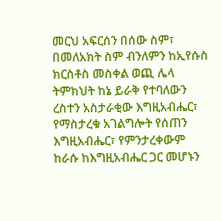መርህ አፍርሰን በሰው ስም፣ በመለአክት ስም ብንለምን ከኢየሱስ ክርስቶስ መስቀል ወጪ ሌላ ትምክህት ከኔ ይራቅ የተባለውን ረስተን አስታራቂው እግዚአብሔር፣ የማስታረቁ አገልግሎት የሰጠን እግዚአብሔር፣ የምንታረቀውም ከራሱ ከእግዚአብሔር ጋር መሆኑን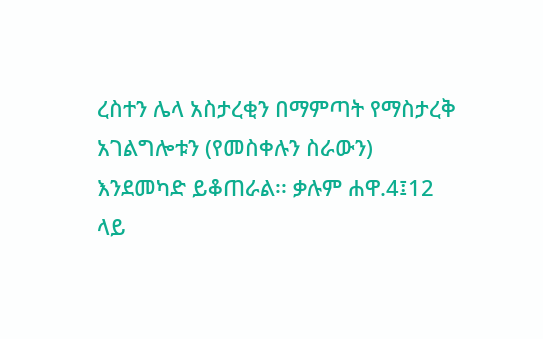ረስተን ሌላ አስታረቂን በማምጣት የማስታረቅ አገልግሎቱን (የመስቀሉን ስራውን) እንደመካድ ይቆጠራል፡፡ ቃሉም ሐዋ.4፤12 ላይ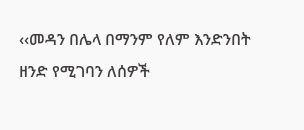‹‹መዳን በሌላ በማንም የለም እንድንበት ዘንድ የሚገባን ለሰዎች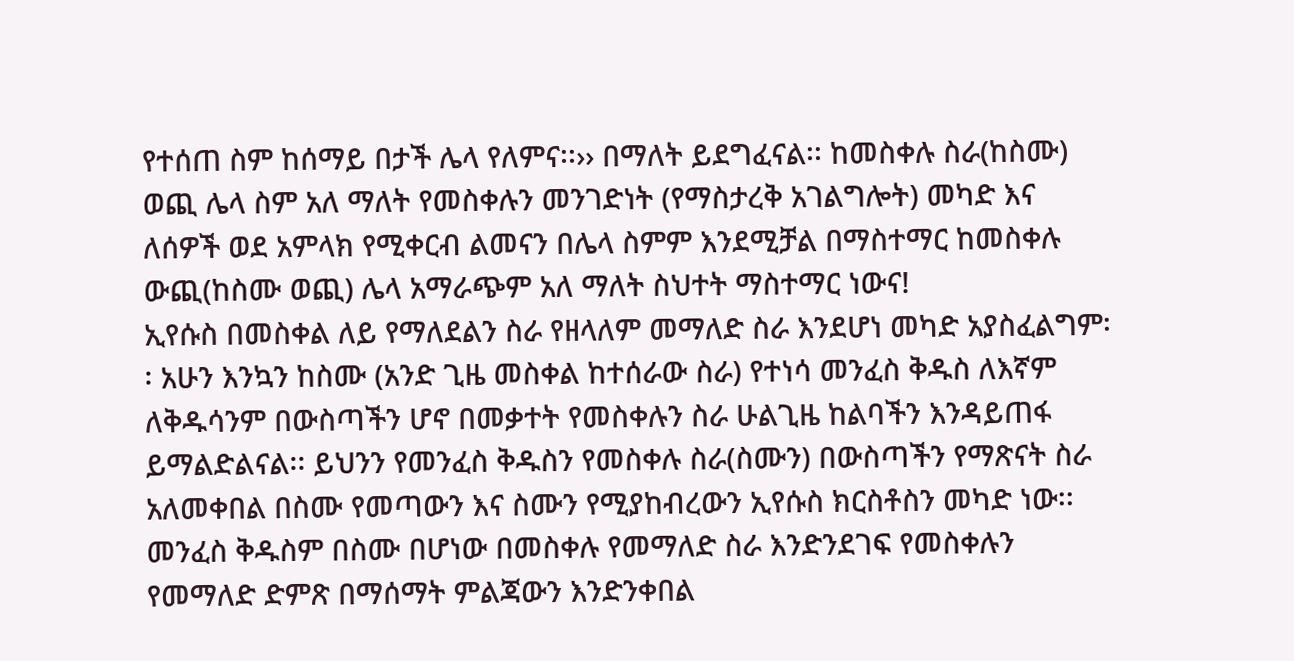የተሰጠ ስም ከሰማይ በታች ሌላ የለምና፡፡›› በማለት ይደግፈናል፡፡ ከመስቀሉ ስራ(ከስሙ) ወጪ ሌላ ስም አለ ማለት የመስቀሉን መንገድነት (የማስታረቅ አገልግሎት) መካድ እና ለሰዎች ወደ አምላክ የሚቀርብ ልመናን በሌላ ስምም እንደሚቻል በማስተማር ከመስቀሉ ውጪ(ከስሙ ወጪ) ሌላ አማራጭም አለ ማለት ስህተት ማስተማር ነውና!
ኢየሱስ በመስቀል ለይ የማለደልን ስራ የዘላለም መማለድ ስራ እንደሆነ መካድ አያስፈልግም፡፡ አሁን እንኳን ከስሙ (አንድ ጊዜ መስቀል ከተሰራው ስራ) የተነሳ መንፈስ ቅዱስ ለእኛም ለቅዱሳንም በውስጣችን ሆኖ በመቃተት የመስቀሉን ስራ ሁልጊዜ ከልባችን እንዳይጠፋ ይማልድልናል፡፡ ይህንን የመንፈስ ቅዱስን የመስቀሉ ስራ(ስሙን) በውስጣችን የማጽናት ስራ አለመቀበል በስሙ የመጣውን እና ስሙን የሚያከብረውን ኢየሱስ ክርስቶስን መካድ ነው፡፡ መንፈስ ቅዱስም በስሙ በሆነው በመስቀሉ የመማለድ ስራ እንድንደገፍ የመስቀሉን የመማለድ ድምጽ በማሰማት ምልጃውን እንድንቀበል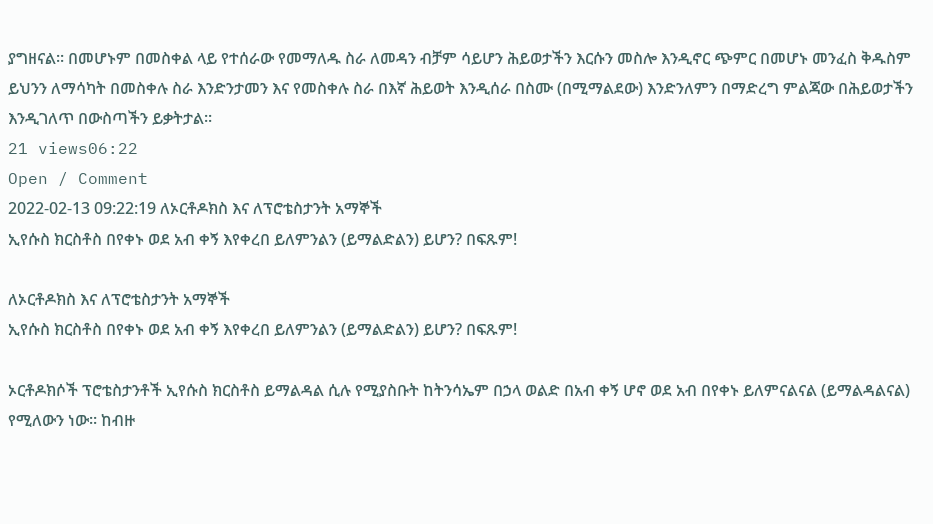ያግዘናል፡፡ በመሆኑም በመስቀል ላይ የተሰራው የመማለዱ ስራ ለመዳን ብቻም ሳይሆን ሕይወታችን እርሱን መስሎ እንዲኖር ጭምር በመሆኑ መንፈስ ቅዱስም ይህንን ለማሳካት በመስቀሉ ስራ እንድንታመን እና የመስቀሉ ስራ በእኛ ሕይወት እንዲሰራ በስሙ (በሚማልደው) እንድንለምን በማድረግ ምልጃው በሕይወታችን እንዲገለጥ በውስጣችን ይቃትታል፡፡
21 views06:22
Open / Comment
2022-02-13 09:22:19 ለኦርቶዶክስ እና ለፕሮቴስታንት አማኞች
ኢየሱስ ክርስቶስ በየቀኑ ወደ አብ ቀኝ እየቀረበ ይለምንልን (ይማልድልን) ይሆን? በፍጹም!

ለኦርቶዶክስ እና ለፕሮቴስታንት አማኞች
ኢየሱስ ክርስቶስ በየቀኑ ወደ አብ ቀኝ እየቀረበ ይለምንልን (ይማልድልን) ይሆን? በፍጹም!

ኦርቶዶክሶች ፕሮቴስታንቶች ኢየሱስ ክርስቶስ ይማልዳል ሲሉ የሚያስቡት ከትንሳኤም በኃላ ወልድ በአብ ቀኝ ሆኖ ወደ አብ በየቀኑ ይለምናልናል (ይማልዳልናል) የሚለውን ነው፡፡ ከብዙ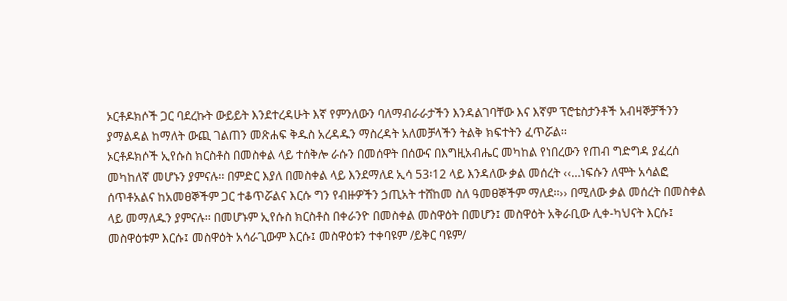ኦርቶዶክሶች ጋር ባደረኩት ውይይት እንደተረዳሁት እኛ የምንለውን ባለማብራራታችን እንዳልገባቸው እና እኛም ፕሮቴስታንቶች አብዛኞቻችንን ያማልዳል ከማለት ውጪ ገልጠን መጽሐፍ ቅዱስ አረዳዱን ማስረዳት አለመቻላችን ትልቅ ክፍተትን ፈጥሯል፡፡
ኦርቶዶክሶች ኢየሱስ ክርስቶስ በመስቀል ላይ ተሰቅሎ ራሱን በመሰዋት በሰውና በእግዚአብሔር መካከል የነበረውን የጠብ ግድግዳ ያፈረሰ መካከለኛ መሆኑን ያምናሉ፡፡ በምድር እያለ በመስቀል ላይ እንደማለደ ኢሳ 53፡12 ላይ እንዳለው ቃል መሰረት ‹‹…ነፍሱን ለሞት አሳልፎ ሰጥቶአልና ከአመፀኞችም ጋር ተቆጥሯልና እርሱ ግን የብዙዎችን ኃጢአት ተሸከመ ስለ ዓመፀኞችም ማለደ፡፡›› በሚለው ቃል መሰረት በመስቀል ላይ መማለዱን ያምናሉ፡፡ በመሆኑም ኢየሱስ ክርስቶስ በቀራንዮ በመስቀል መስዋዕት በመሆን፤ መስዋዕት አቅራቢው ሊቀ-ካህናት እርሱ፤ መስዋዕቱም እርሱ፤ መስዋዕት አሳራጊውም እርሱ፤ መስዋዕቱን ተቀባዩም /ይቅር ባዩም/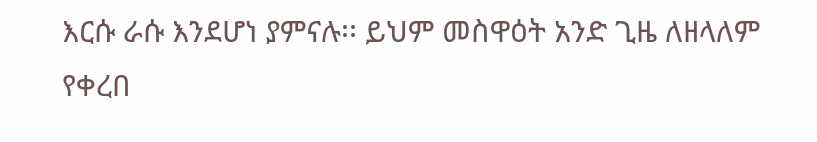እርሱ ራሱ እንደሆነ ያምናሉ፡፡ ይህም መስዋዕት አንድ ጊዜ ለዘላለም የቀረበ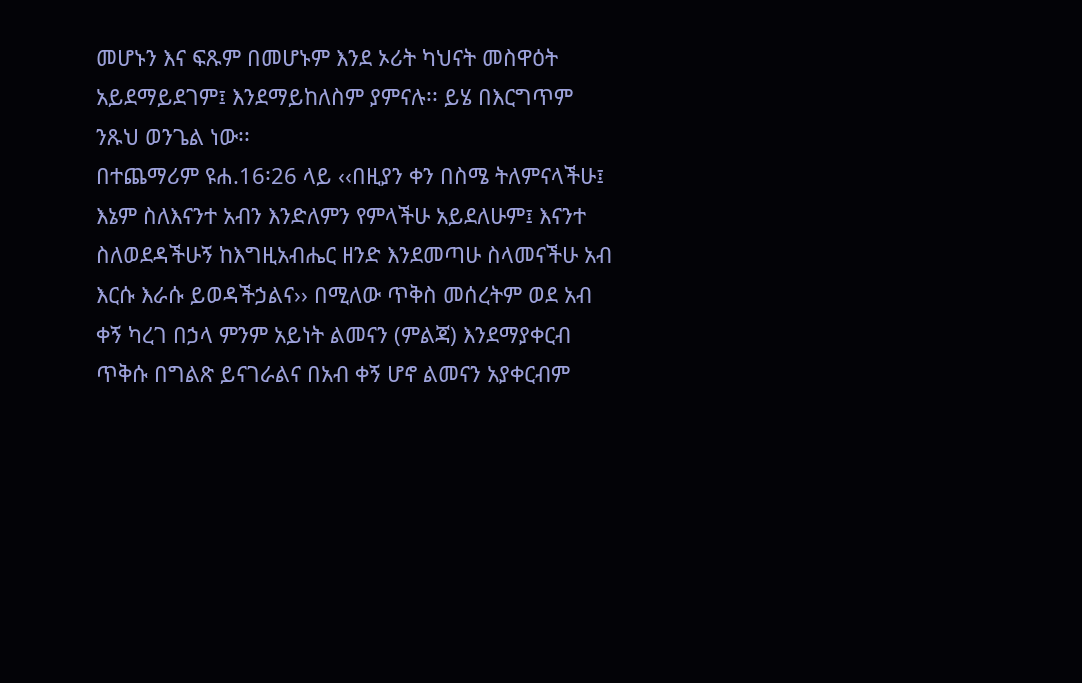መሆኑን እና ፍጹም በመሆኑም እንደ ኦሪት ካህናት መስዋዕት አይደማይደገም፤ እንደማይከለስም ያምናሉ፡፡ ይሄ በእርግጥም ንጹህ ወንጌል ነው፡፡
በተጨማሪም ዩሐ.16፡26 ላይ ‹‹በዚያን ቀን በስሜ ትለምናላችሁ፤ እኔም ስለእናንተ አብን እንድለምን የምላችሁ አይደለሁም፤ እናንተ ስለወደዳችሁኝ ከእግዚአብሔር ዘንድ እንደመጣሁ ስላመናችሁ አብ እርሱ እራሱ ይወዳችኃልና›› በሚለው ጥቅስ መሰረትም ወደ አብ ቀኝ ካረገ በኃላ ምንም አይነት ልመናን (ምልጃ) እንደማያቀርብ ጥቅሱ በግልጽ ይናገራልና በአብ ቀኝ ሆኖ ልመናን አያቀርብም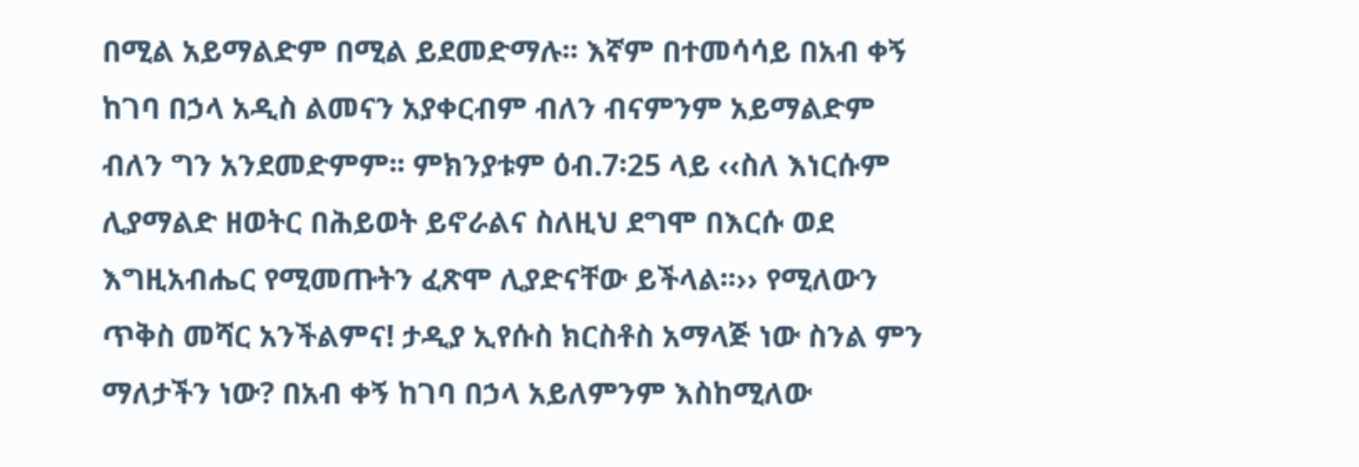በሚል አይማልድም በሚል ይደመድማሉ፡፡ እኛም በተመሳሳይ በአብ ቀኝ ከገባ በኃላ አዲስ ልመናን አያቀርብም ብለን ብናምንም አይማልድም ብለን ግን አንደመድምም፡፡ ምክንያቱም ዕብ.7፡25 ላይ ‹‹ስለ እነርሱም ሊያማልድ ዘወትር በሕይወት ይኖራልና ስለዚህ ደግሞ በእርሱ ወደ እግዚአብሔር የሚመጡትን ፈጽሞ ሊያድናቸው ይችላል፡፡›› የሚለውን ጥቅስ መሻር አንችልምና! ታዲያ ኢየሱስ ክርስቶስ አማላጅ ነው ስንል ምን ማለታችን ነው? በአብ ቀኝ ከገባ በኃላ አይለምንም እስከሚለው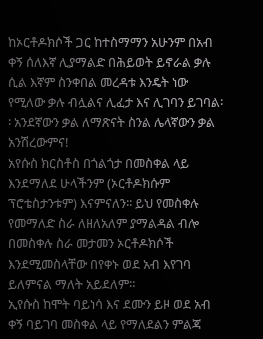ከኦርቶዶክሶች ጋር ከተስማማን አሁንም በአብ ቀኝ ሰለእኛ ሊያማልድ በሕይወት ይኖራል ቃሉ ሲል እኛም ስንቀበል መረዳቱ እንዴት ነው የሚለው ቃሉ ብሏልና ሊፈታ እና ሊገባን ይገባል፡፡ አንደኛውን ቃል ለማጽናት ስንል ሌላኛውን ቃል አንሽረውምና!
አየሱስ ክርስቶስ በጎልጎታ በመስቀል ላይ እንደማለደ ሁላችንም (ኦርቶዶክሱም ፕሮቴስታንቱም) እናምናለን፡፡ ይህ የመስቀሉ የመማለድ ስራ ለዘለአለም ያማልዳል ብሎ በመስቀሉ ስራ መታመን ኦርቶዶክሶች እንደሚመስላቸው በየቀኑ ወደ አብ እየገባ ይለምናል ማለት አይደለም።
ኢየሱስ ከሞት ባይነሳ እና ደሙን ይዞ ወደ አብ ቀኝ ባይገባ መስቀል ላይ የማለደልን ምልጃ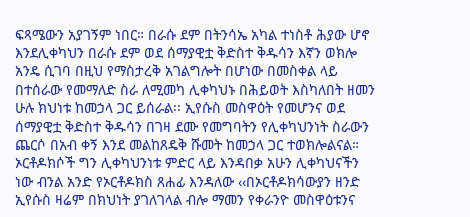ፍጻሜውን አያገኝም ነበር። በራሱ ደም በትንሳኤ አካል ተነስቶ ሕያው ሆኖ እንደሊቀካህን በራሱ ደም ወደ ሰማያዊቷ ቅድስተ ቅዱሳን እኛን ወክሎ አንዴ ሲገባ በዚህ የማስታረቅ አገልግሎት በሆነው በመስቀል ላይ በተሰራው የመማለድ ስራ ለሚመካ ሊቀካህኑ በሕይወት እስካለበት ዘመን ሁሉ ክህነቱ ከመኃላ ጋር ይሰራል፡፡ ኢየሱስ መስዋዕት የመሆንና ወደ ሰማያዊቷ ቅድስተ ቅዱሳን በገዛ ደሙ የመግባትን የሊቀካህንነት ስራውን ጨርሶ በአብ ቀኝ እንደ መልከጸዴቅ ሹመት ከመኃላ ጋር ተወክሎልናል።
ኦርቶዶክሶች ግን ሊቀካህንነቱ ምድር ላይ እንዳበቃ አሁን ሊቀካህናችን ነው ብንል አንድ የኦርቶዶክስ ጸሐፊ እንዳለው ‹‹በኦርቶዶክሳውያን ዘንድ ኢየሱስ ዛሬም በክህነት ያገለገላል ብሎ ማመን የቀራንዮ መስዋዕቱንና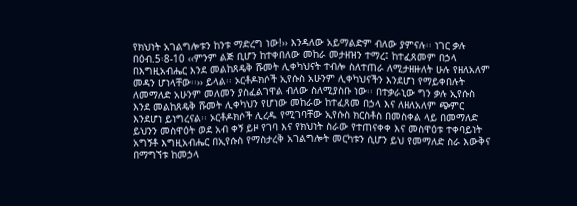የክህነት አገልግሎቱን ከንቱ ማድረግ ነው!›› እንዳለው አይማልድም ብለው ያምናሉ፡፡ ነገር ቃሉ በዕብ.5፡8-10 ‹‹ምንም ልጅ ቢሆን ከተቀበለው መከራ መታዘዝን ተማረ፤ ከተፈጸመም በኃላ በእግዚአብሔር እንደ መልከጸዴቅ ሹመት ሊቀካህናት ተብሎ ስለተጠራ ለሚታዘዙለት ሁሉ የዘለአለም መዳን ሆነላቸው፡፡›› ይላል፡፡ ኦርቶዶክሶች ኢየሱስ አሁንም ሊቀካህናችን እንደሆነ የማይቀበሉት ለመማለድ አሁንም መለመን ያስፈልገዋል ብለው ስለሚያስቡ ነው፡፡ በተቃራኒው ግን ቃሉ ኢየሱስ እንደ መልከጸዴቅ ሹመት ሊቀካህን የሆነው መከራው ከተፈጸመ በኃላ እና ለዘለአለም ጭምር እንደሆነ ይነግረናል፡፡ ኦርቶዶክሶች ሊረዱ የሚገባቸው ኢየሱስ ክርስቶስ በመስቀል ላይ በመማለድ ይህንን መስዋዕት ወደ አብ ቀኝ ይዞ የገባ እና የክህነት ስራው የተጠናቀቀ እና መስዋዕቱ ተቀባይነት አግኝቶ እግዚአብሔር በኢየሱስ የማስታረቅ አገልግሎት መርካቱን ሲሆን ይህ የመማለድ ስራ እውቅና በማግኘቱ ከመኃላ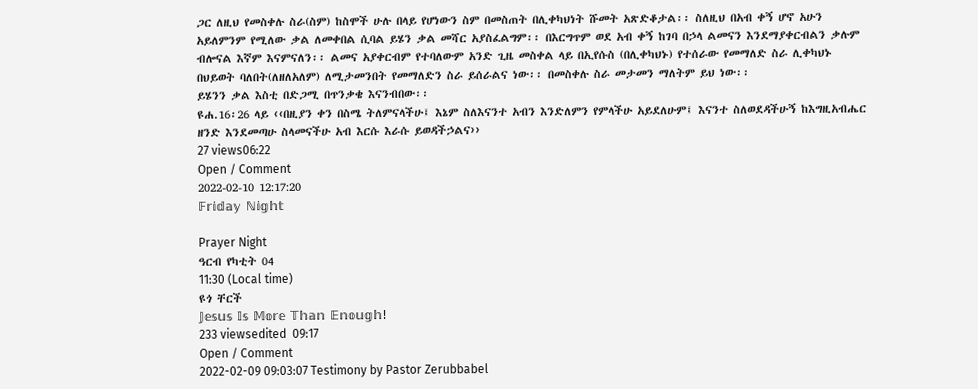ጋር ለዚህ የመስቀሉ ስራ(ስም) ከስሞች ሁሉ በላይ የሆነውን ስም በመስጠት በሊቀካህነት ሹመት አጽድቆታል፡፡ ስለዚህ በአብ ቀኝ ሆኖ አሁን አይለምንም የሚለው ቃል ለመቀበል ሲባል ይሄን ቃል መሻር አያስፈልግም፡፡ በእርግጥም ወደ አብ ቀኝ ከገባ በኃላ ልመናን እንደማያቀርብልን ቃሉም ብሎናል እኛም እናምናለን፡፡ ልመና አያቀርብም የተባለውም አንድ ጊዜ መስቀል ላይ በኢየሱስ (በሊቀካህኑ) የተሰራው የመማለድ ስራ ሊቀካህኑ በህይወት ባለበት(ለዘለአለም) ለሚታመንበት የመማለድን ስራ ይሰራልና ነው፡፡ በመስቀሉ ስራ መታመን ማለትም ይህ ነው፡፡
ይሄንን ቃል እስቲ በድጋሚ በጥንቃቄ እናንብበው፡፡
ዩሐ.16፡26 ላይ ‹‹በዚያን ቀን በስሜ ትለምናላችሁ፤ እኔም ስለእናንተ አብን እንድለምን የምላችሁ አይደለሁም፤ እናንተ ስለወደዳችሁኝ ከእግዚአብሔር ዘንድ እንደመጣሁ ስላመናችሁ አብ እርሱ እራሱ ይወዳችኃልና››
27 views06:22
Open / Comment
2022-02-10 12:17:20
𝔽𝕣𝕚𝕕𝕒𝕪 ℕ𝕚𝕘𝕙𝕥

Prayer Night
ዓርብ የካቲት 04
11:30 (Local time)
ዩጎ ቸርች
𝕁𝕖𝕤𝕦𝕤 𝕀𝕤 𝕄𝕠𝕣𝕖 𝕋𝕙𝕒𝕟 𝔼𝕟𝕠𝕦𝕘𝕙!
233 viewsedited  09:17
Open / Comment
2022-02-09 09:03:07 Testimony by Pastor Zerubbabel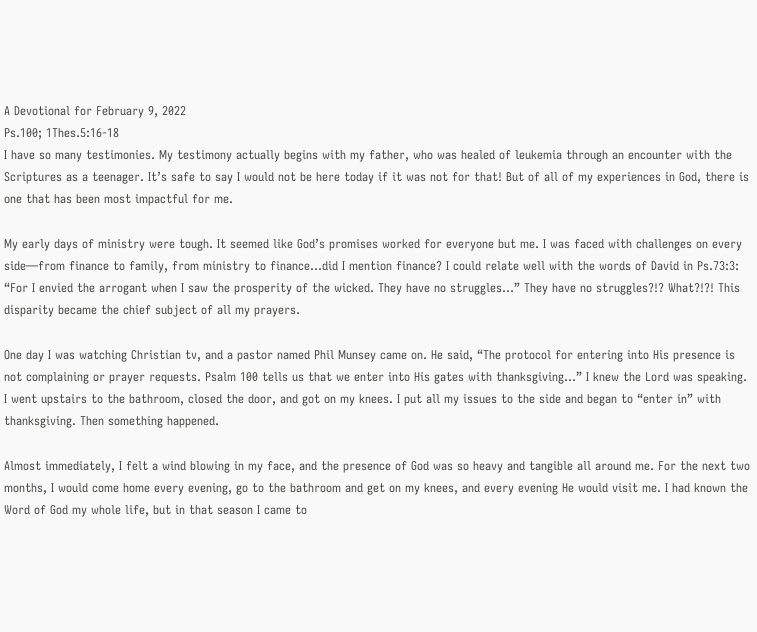A Devotional for February 9, 2022
Ps.100; 1Thes.5:16-18
I have so many testimonies. My testimony actually begins with my father, who was healed of leukemia through an encounter with the Scriptures as a teenager. It’s safe to say I would not be here today if it was not for that! But of all of my experiences in God, there is one that has been most impactful for me.

My early days of ministry were tough. It seemed like God’s promises worked for everyone but me. I was faced with challenges on every side—from finance to family, from ministry to finance…did I mention finance? I could relate well with the words of David in Ps.73:3: “For I envied the arrogant when I saw the prosperity of the wicked. They have no struggles…” They have no struggles?!? What?!?! This disparity became the chief subject of all my prayers.

One day I was watching Christian tv, and a pastor named Phil Munsey came on. He said, “The protocol for entering into His presence is not complaining or prayer requests. Psalm 100 tells us that we enter into His gates with thanksgiving…” I knew the Lord was speaking. I went upstairs to the bathroom, closed the door, and got on my knees. I put all my issues to the side and began to “enter in” with thanksgiving. Then something happened.

Almost immediately, I felt a wind blowing in my face, and the presence of God was so heavy and tangible all around me. For the next two months, I would come home every evening, go to the bathroom and get on my knees, and every evening He would visit me. I had known the Word of God my whole life, but in that season I came to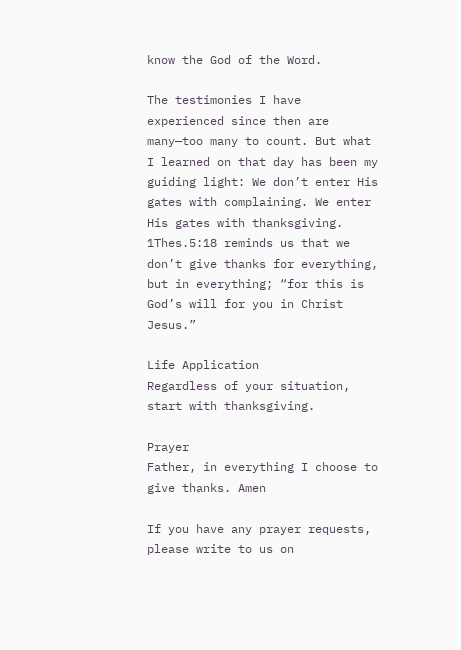know the God of the Word.

The testimonies I have experienced since then are many—too many to count. But what I learned on that day has been my guiding light: We don’t enter His gates with complaining. We enter His gates with thanksgiving. 1Thes.5:18 reminds us that we don’t give thanks for everything, but in everything; “for this is God’s will for you in Christ Jesus.”

Life Application
Regardless of your situation, start with thanksgiving.

Prayer
Father, in everything I choose to give thanks. Amen

If you have any prayer requests, please write to us on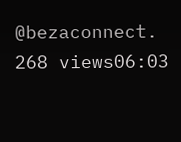@bezaconnect.
268 views06:03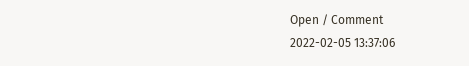Open / Comment
2022-02-05 13:37:06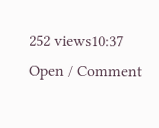252 views10:37
Open / Comment